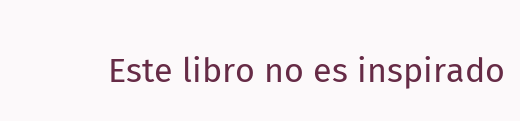Este libro no es inspirado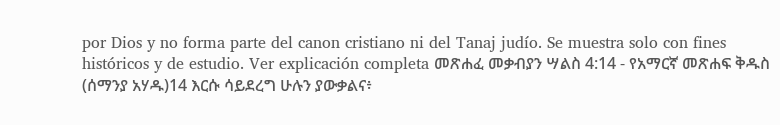por Dios y no forma parte del canon cristiano ni del Tanaj judío. Se muestra solo con fines históricos y de estudio. Ver explicación completa መጽሐፈ መቃብያን ሣልስ 4:14 - የአማርኛ መጽሐፍ ቅዱስ (ሰማንያ አሃዱ)14 እርሱ ሳይደረግ ሁሉን ያውቃልና፥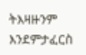ትእዛዙንም እንደምታፈርስ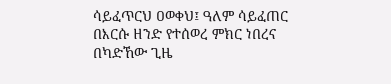ሳይፈጥርህ ዐወቀህ፤ ዓለም ሳይፈጠር በእርሱ ዘንድ የተሰወረ ምክር ነበረና በካድኸው ጊዜ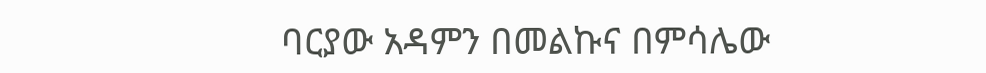ባርያው አዳምን በመልኩና በምሳሌው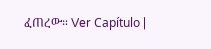ፈጠረው። Ver Capítulo |